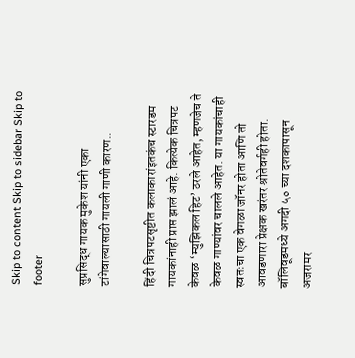Skip to content Skip to sidebar Skip to footer

सुप्रसिद्ध गायक मुकेश यांनी एका टांगेवाल्यासाठी गायली गाणी कारण..

हिंदी चित्रपटसृष्टीत कलाकारांइतकंच स्टारडम गायकांनाही प्राप्त झालं आहे. कित्येक चित्रपट केवळ ‘म्युझिकल हिट’ ठरले आहेत, म्हणजेच ते केवळ गाण्यांवर चालले आहेत. या गायकांचाही स्वतःचा एक वेगळा जॉनर होता आणि तो आवडणारा प्रेक्षक खरंतर श्रोतेवर्गही होता. बॉलिवूडमध्ये अगदी ५० च्या दशकापासून अजरामर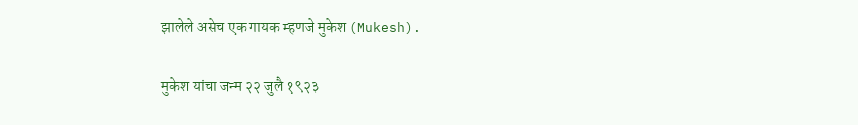झालेले असेच एक गायक म्हणजे मुकेश (Mukesh).

मुकेश यांचा जन्म २२ जुलै १९२३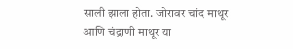साली झाला होता. जोरावर चांद माथूर आणि चंद्राणी माथूर या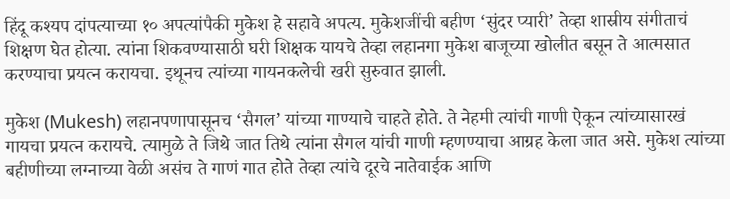हिंदू कश्यप दांपत्याच्या १० अपत्यांपैकी मुकेश हे सहावे अपत्य. मुकेशजींची बहीण ‘सुंदर प्यारी’ तेव्हा शास्रीय संगीताचं शिक्षण घेत होत्या. त्यांना शिकवण्यासाठी घरी शिक्षक यायचे तेव्हा लहानगा मुकेश बाजूच्या खोलीत बसून ते आत्मसात करण्याचा प्रयत्न करायचा. इथूनच त्यांच्या गायनकलेची खरी सुरुवात झाली.

मुकेश (Mukesh) लहानपणापासूनच ‘सैगल’ यांच्या गाण्याचे चाहते होते. ते नेहमी त्यांची गाणी ऐकून त्यांच्यासारखं गायचा प्रयत्न करायचे. त्यामुळे ते जिथे जात तिथे त्यांना सैगल यांची गाणी म्हणण्याचा आग्रह केला जात असे. मुकेश त्यांच्या बहीणीच्या लग्नाच्या वेळी असंच ते गाणं गात होते तेव्हा त्यांचे दूरचे नातेवाईक आणि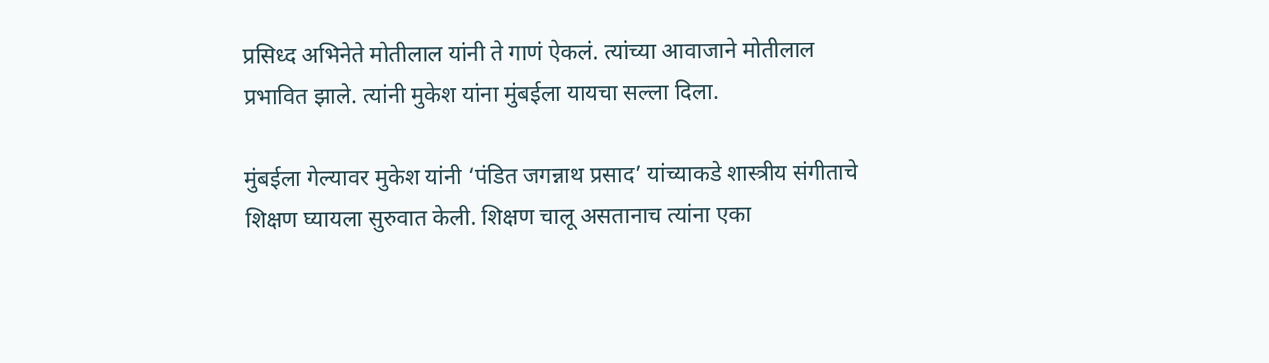प्रसिध्द अभिनेते मोतीलाल यांनी ते गाणं ऐकलं. त्यांच्या आवाजाने मोतीलाल प्रभावित झाले. त्यांनी मुकेश यांना मुंबईला यायचा सल्ला दिला.

मुंबईला गेल्यावर मुकेश यांनी ‘पंडित जगन्नाथ प्रसाद’ यांच्याकडे शास्त्रीय संगीताचे शिक्षण घ्यायला सुरुवात केली. शिक्षण चालू असतानाच त्यांना एका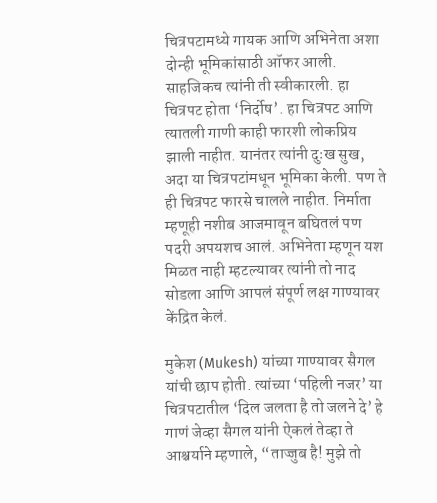चित्रपटामध्ये गायक आणि अभिनेता अशा दोन्ही भूमिकांसाठी ऑफर आली. साहजिकच त्यांनी ती स्वीकारली. हा चित्रपट होता ‘निर्दोष’. हा चित्रपट आणि त्यातली गाणी काही फारशी लोकप्रिय झाली नाहीत. यानंतर त्यांनी दुःख सुख, अदा या चित्रपटांमधून भूमिका केली. पण ते ही चित्रपट फारसे चालले नाहीत. निर्माता म्हणूही नशीब आजमावून बघितलं पण पदरी अपयशच आलं. अभिनेता म्हणून यश मिळत नाही म्हटल्यावर त्यांनी तो नाद सोडला आणि आपलं संपूर्ण लक्ष गाण्यावर केंद्रित केलं.

मुकेश (Mukesh) यांच्या गाण्यावर सैगल यांची छाप होती. त्यांच्या ‘पहिली नजर’ या चित्रपटातील ‘दिल जलता है तो जलने दे’ हे गाणं जेव्हा सैगल यांनी ऐकलं तेव्हा ते आश्चर्याने म्हणाले, “ताज्जुब है! मुझे तो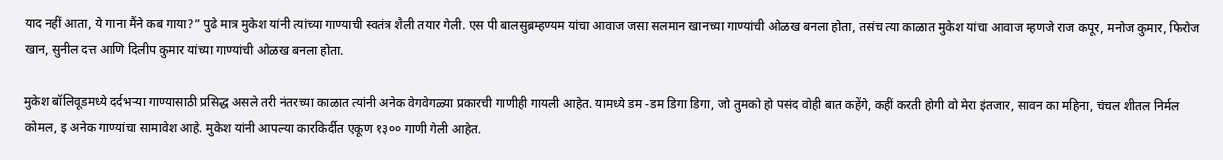याद नहीं आता, ये गाना मैंने कब गाया?” पुढे मात्र मुकेश यांनी त्यांच्या गाण्याची स्वतंत्र शैली तयार गेली. एस पी बालसुब्रम्हण्यम यांचा आवाज जसा सलमान खानच्या गाण्यांची ओळख बनला होता, तसंच त्या काळात मुकेश यांचा आवाज म्हणजे राज कपूर, मनोज कुमार, फिरोज खान, सुनील दत्त आणि दिलीप कुमार यांच्या गाण्यांची ओळख बनला होता.

मुकेश बॉलिवूडमध्ये दर्दभऱ्या गाण्यासाठी प्रसिद्ध असले तरी नंतरच्या काळात त्यांनी अनेक वेगवेगळ्या प्रकारची गाणीही गायली आहेत. यामध्ये डम -डम डिगा डिगा, जो तुमको हो पसंद वोही बात कहेंगे, कहीं करती होगी वो मेरा इंतजार, सावन का महिना, चंचल शीतल निर्मल कोमल, इ अनेक गाण्यांचा सामावेश आहे. मुकेश यांनी आपल्या कारकिर्दीत एकूण १३०० गाणी गेली आहेत.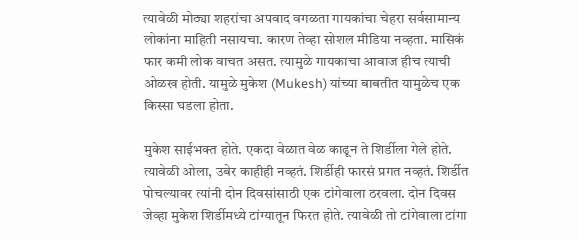त्यावेळी मोठ्या शहरांचा अपवाद वगळता गायकांचा चेहरा सर्वसामान्य लोकांना माहिती नसायचा. कारण तेव्हा सोशल मीडिया नव्हता. मासिकं फार कमी लोक वाचत असत. त्यामुळे गायकाचा आवाज हीच त्याची ओळख होती. यामुळे मुकेश (Mukesh) यांच्या बाबतीत यामुळेच एक किस्सा घडला होता.

मुकेश साईभक्त होते. एकदा वेळात वेळ काढून ते शिर्डीला गेले होते. त्यावेळी ओला, उबेर काहीही नव्हतं. शिर्डीही फारसं प्रगत नव्हतं. शिर्डीत पोचल्यावर त्यांनी दोन दिवसांसाठी एक टांगेवाला ठरवला. दोन दिवस जेव्हा मुकेश शिर्डीमध्ये टांग्यातून फिरत होते. त्यावेळी तो टांगेवाला टांगा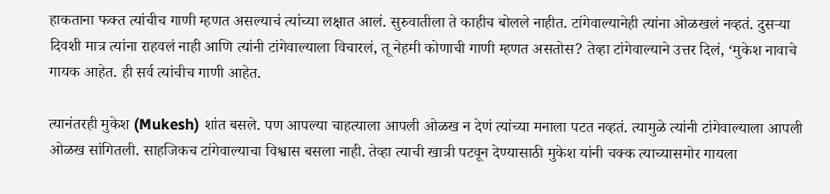हाकताना फक्त त्यांचीच गाणी म्हणत असल्याचं त्यांच्या लक्षात आलं. सुरुवातीला ते काहीच बोलले नाहीत. टांगेवाल्यानेही त्यांना ओळखलं नव्हतं. दुसऱ्या दिवशी मात्र त्यांना राहवलं नाही आणि त्यांनी टांगेवाल्याला विचारलं, तू नेहमी कोणाची गाणी म्हणत असतोस? तेव्हा टांगेवाल्याने उत्तर दिलं, ‘मुकेश नावाचे गायक आहेत. ही सर्व त्यांचीच गाणी आहेत.

त्यानंतरही मुकेश (Mukesh) शांत बसले. पण आपल्या चाहत्याला आपली ओळख न देणं त्यांच्या मनाला पटत नव्हतं. त्यामुळे त्यांनी टांगेवाल्याला आपली ओळख सांगितली. साहजिकच टांगेवाल्याचा विश्वास बसला नाही. तेव्हा त्याची खात्री पटवून देण्यासाठी मुकेश यांनी चक्क त्याच्यासमोर गायला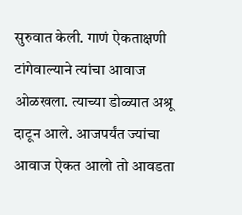सुरुवात केली. गाणं ऐकताक्षणी टांगेवाल्याने त्यांचा आवाज ओळखला. त्याच्या डोळ्यात अश्रू दाटून आले. आजपर्यंत ज्यांचा आवाज ऐकत आलो तो आवडता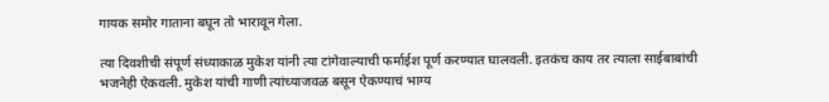गायक समोर गाताना बघून तो भारावून गेला.

त्या दिवशीची संपूर्ण संध्याकाळ मुकेश यांनी त्या टांगेवाल्याची फर्माईश पूर्ण करण्यात घालवली. इतकंच काय तर त्याला साईबाबांची भजनेही ऐकवली. मुकेश यांची गाणी त्यांच्याजवळ बसून ऐकण्याचं भाग्य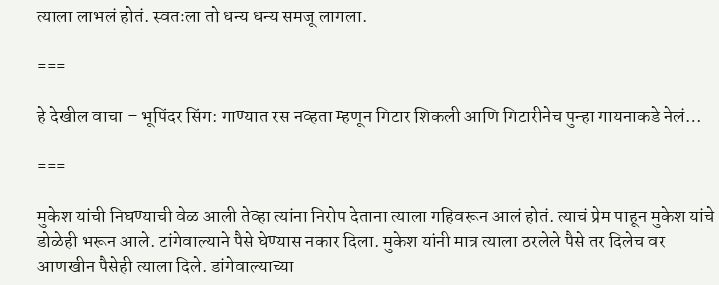त्याला लाभलं होतं. स्वतःला तो धन्य धन्य समजू लागला.

===

हे देखील वाचा – भूपिंदर सिंग: गाण्यात रस नव्हता म्हणून गिटार शिकली आणि गिटारीनेच पुन्हा गायनाकडे नेलं…

===

मुकेश यांची निघण्याची वेळ आली तेव्हा त्यांना निरोप देताना त्याला गहिवरून आलं होतं. त्याचं प्रेम पाहून मुकेश यांचे डोळेही भरून आले. टांगेवाल्याने पैसे घेण्यास नकार दिला. मुकेश यांनी मात्र त्याला ठरलेले पैसे तर दिलेच वर आणखीन पैसेही त्याला दिले. डांगेवाल्याच्या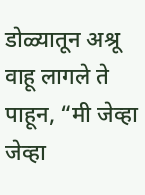डोळ्यातून अश्रू वाहू लागले ते पाहून, “मी जेव्हा जेव्हा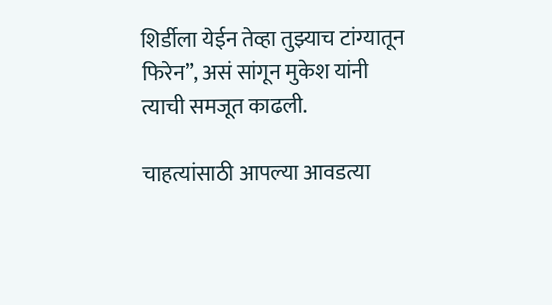शिर्डीला येईन तेव्हा तुझ्याच टांग्यातून फिरेन”, असं सांगून मुकेश यांनी त्याची समजूत काढली.

चाहत्यांसाठी आपल्या आवडत्या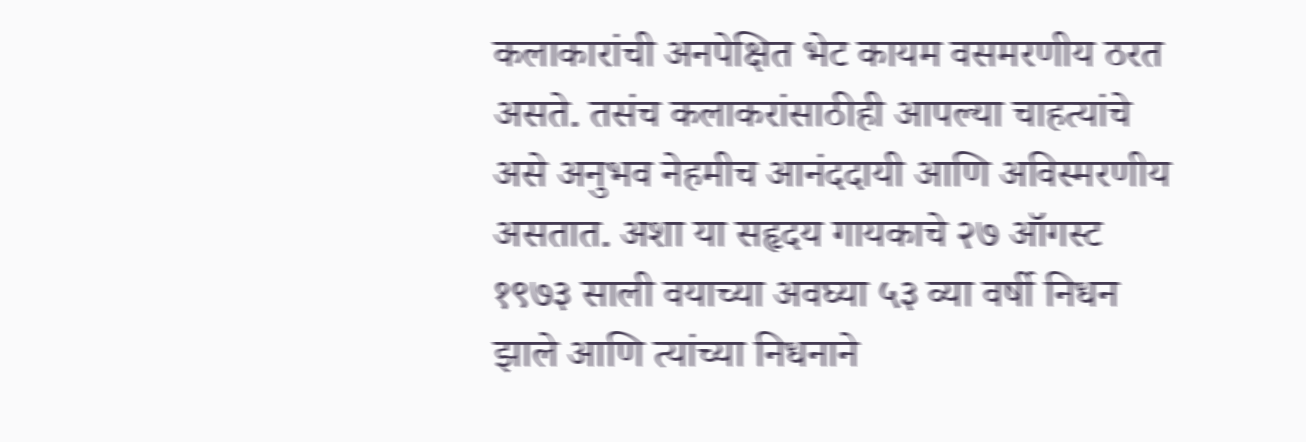कलाकारांची अनपेक्षित भेट कायम वसमरणीय ठरत असते. तसंच कलाकरांसाठीही आपल्या चाहत्यांचे असे अनुभव नेहमीच आनंददायी आणि अविस्मरणीय असतात. अशा या सहृदय गायकाचे २७ ऑगस्ट १९७३ साली वयाच्या अवघ्या ५३ व्या वर्षी निधन झाले आणि त्यांच्या निधनाने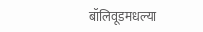बॉलिवूडमधल्या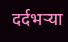दर्दभऱ्या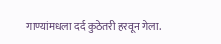गाण्यांमधला दर्द कुठेतरी हरवून गेला.